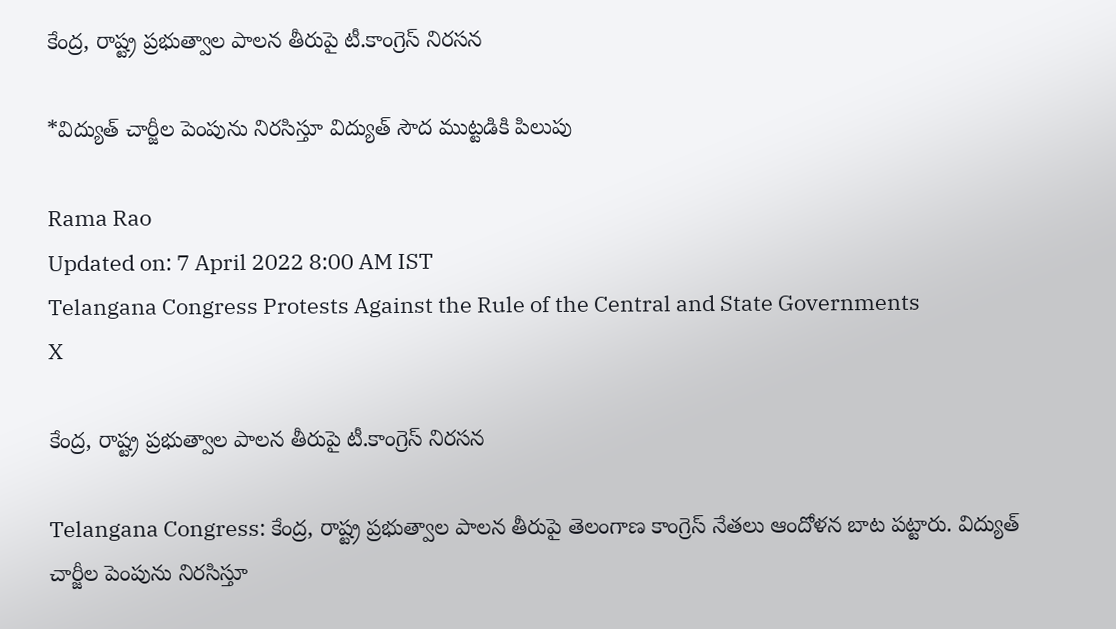కేంద్ర, రాష్ట్ర ప్రభుత్వాల పాలన తీరుపై టీ.కాంగ్రెస్ నిరసన

*విద్యుత్ చార్జీల పెంపును నిరసిస్తూ విద్యుత్ సౌద ముట్టడికి పిలుపు

Rama Rao
Updated on: 7 April 2022 8:00 AM IST
Telangana Congress Protests Against the Rule of the Central and State Governments
X

కేంద్ర, రాష్ట్ర ప్రభుత్వాల పాలన తీరుపై టీ.కాంగ్రెస్ నిరసన

Telangana Congress: కేంద్ర, రాష్ట్ర ప్రభుత్వాల పాలన తీరుపై తెలంగాణ కాంగ్రెస్ నేతలు ఆందోళన బాట పట్టారు. విద్యుత్ చార్జీల పెంపును నిరసిస్తూ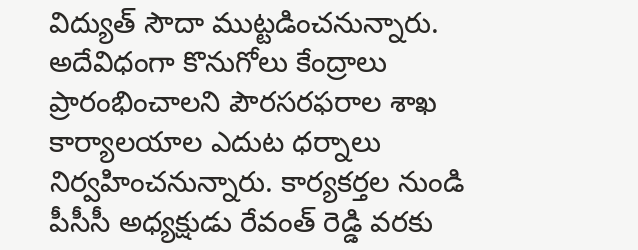విద్యుత్ సౌదా ముట్టడించనున్నారు. అదేవిధంగా కొనుగోలు కేంద్రాలు ప్రారంభించాలని పౌరసరఫరాల శాఖ కార్యాలయాల ఎదుట ధర్నాలు నిర్వహించనున్నారు. కార్యకర్తల నుండి పీసీసీ అధ్యక్షుడు రేవంత్ రెడ్డి వరకు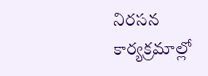నిరసన కార్యక్రమాల్లో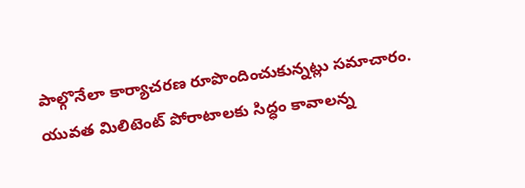పాల్గొనేలా కార్యాచరణ రూపొందించుకున్నట్లు సమాచారం. యువత మిలిటెంట్ పోరాటాలకు సిద్ధం కావాలన్న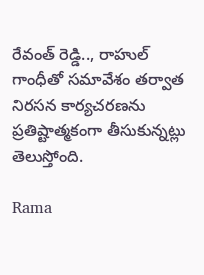రేవంత్ రెడ్డి.., రాహుల్ గాంధీతో సమావేశం తర్వాత నిరసన కార్యచరణను ప్రతిష్టాత్మకంగా తీసుకున్నట్లు తెలుస్తోంది.

Rama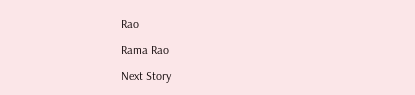Rao

Rama Rao

Next Story